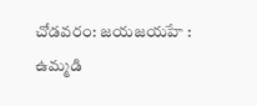చోడవరం: జయజయహే : ఉమ్మడి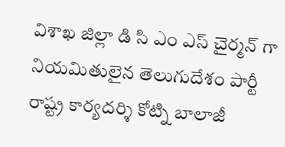విశాఖ జిల్లా డి సి ఎం ఎస్ చైర్మన్ గా నియమితులైన తెలుగుదేశం పార్టీ రాష్ట్ర కార్యదర్శి కోట్ని బాలాజీ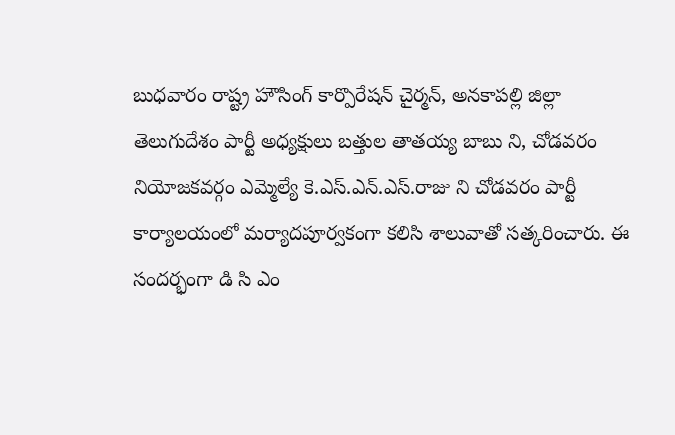బుధవారం రాష్ట్ర హౌసింగ్ కార్పొరేషన్ చైర్మన్, అనకాపల్లి జిల్లా తెలుగుదేశం పార్టీ అధ్యక్షులు బత్తుల తాతయ్య బాబు ని, చోడవరం నియోజకవర్గం ఎమ్మెల్యే కె.ఎస్.ఎన్.ఎస్.రాజు ని చోడవరం పార్టీ కార్యాలయంలో మర్యాదపూర్వకంగా కలిసి శాలువాతో సత్కరించారు. ఈ సందర్భంగా డి సి ఎం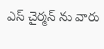ఎస్ చైర్మన్ ను వారు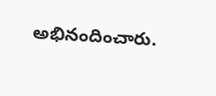అభినందించారు.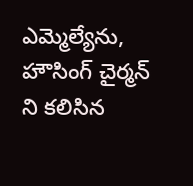ఎమ్మెల్యేను, హౌసింగ్ చైర్మన్ ని కలిసిన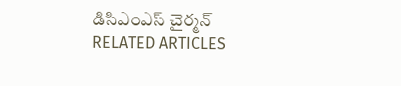డిసిఎంఎస్ చైర్మన్
RELATED ARTICLES